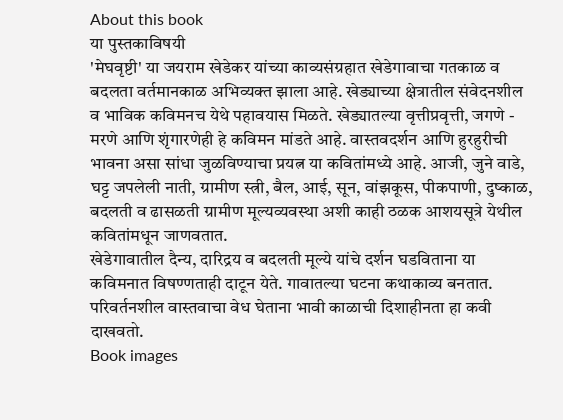About this book
या पुस्तकाविषयी
'मेघवृष्टी' या जयराम खेडेकर यांच्या काव्यसंग्रहात खेडेगावाचा गतकाळ व बदलता वर्तमानकाळ अभिव्यक्त झाला आहे. खेड्याच्या क्षेत्रातील संवेदनशील व भाविक कविमनच येथे पहावयास मिळते. खेड्यातल्या वृत्तीप्रवृत्ती, जगणे - मरणे आणि शृंगारणेही हे कविमन मांडते आहे. वास्तवदर्शन आणि हुरहुरीची भावना असा सांधा जुळविण्याचा प्रयत्न या कवितांमध्ये आहे. आजी, जुने वाडे, घट्ट जपलेली नाती, ग्रामीण स्त्री, बैल, आई, सून, वांझकूस, पीकपाणी, दुष्काळ, बदलती व ढासळती ग्रामीण मूल्यव्यवस्था अशी काही ठळक आशयसूत्रे येथील कवितांमधून जाणवतात.
खेडेगावातील दैन्य, दारिद्रय व बदलती मूल्ये यांचे दर्शन घडविताना या कविमनात विषण्णताही दाटून येते. गावातल्या घटना कथाकाव्य बनतात. परिवर्तनशील वास्तवाचा वेध घेताना भावी काळाची दिशाहीनता हा कवी दाखवतो.
Book images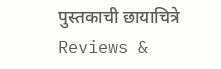पुस्तकाची छायाचित्रे
Reviews &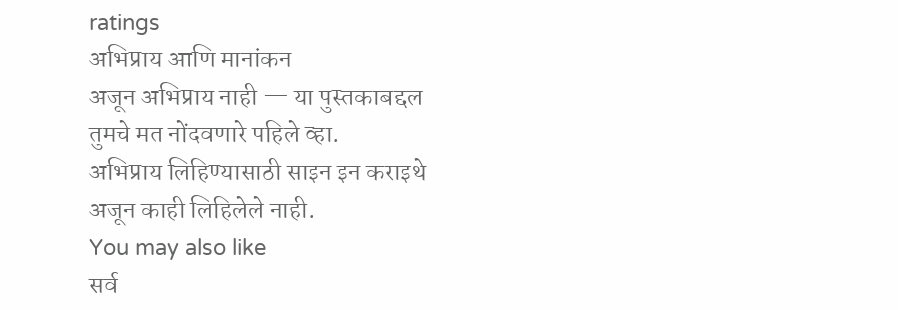ratings
अभिप्राय आणि मानांकन
अजून अभिप्राय नाही — या पुस्तकाबद्दल तुमचे मत नोंदवणारे पहिले व्हा.
अभिप्राय लिहिण्यासाठी साइन इन कराइथे अजून काही लिहिलेले नाही.
You may also like
सर्व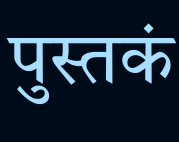पुस्तकं